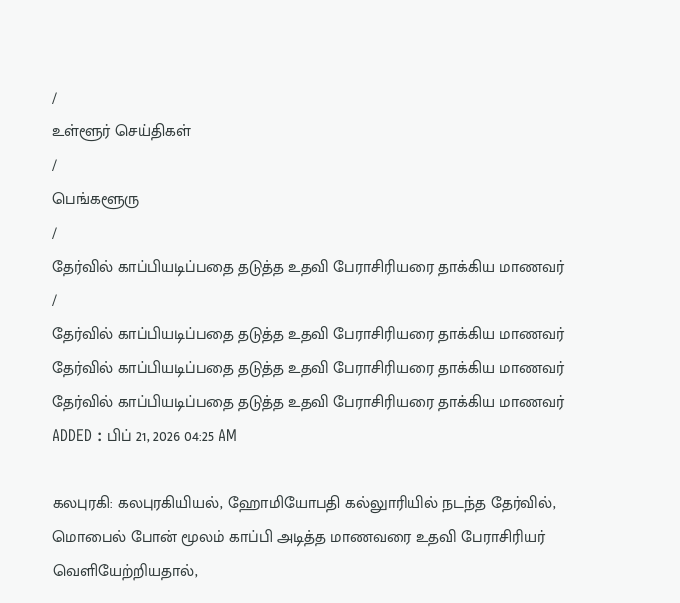/
உள்ளூர் செய்திகள்
/
பெங்களூரு
/
தேர்வில் காப்பியடிப்பதை தடுத்த உதவி பேராசிரியரை தாக்கிய மாணவர்
/
தேர்வில் காப்பியடிப்பதை தடுத்த உதவி பேராசிரியரை தாக்கிய மாணவர்
தேர்வில் காப்பியடிப்பதை தடுத்த உதவி பேராசிரியரை தாக்கிய மாணவர்
தேர்வில் காப்பியடிப்பதை தடுத்த உதவி பேராசிரியரை தாக்கிய மாணவர்
ADDED : பிப் 21, 2026 04:25 AM

கலபுரகி: கலபுரகியியல், ஹோமியோபதி கல்லுாரியில் நடந்த தேர்வில், மொபைல் போன் மூலம் காப்பி அடித்த மாணவரை உதவி பேராசிரியர் வெளியேற்றியதால்,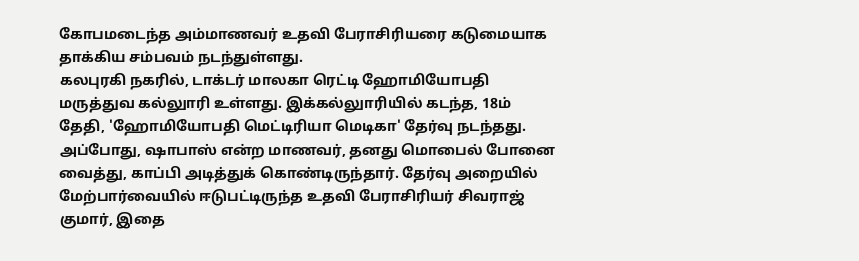கோபமடைந்த அம்மாணவர் உதவி பேராசிரியரை கடுமையாக தாக்கிய சம்பவம் நடந்துள்ளது.
கலபுரகி நகரில், டாக்டர் மாலகா ரெட்டி ஹோமியோபதி மருத்துவ கல்லுாரி உள்ளது. இக்கல்லுாரியில் கடந்த, 18ம் தேதி, 'ஹோமியோபதி மெட்டிரியா மெடிகா' தேர்வு நடந்தது. அப்போது, ஷாபாஸ் என்ற மாணவர், தனது மொபைல் போனை வைத்து, காப்பி அடித்துக் கொண்டிருந்தார். தேர்வு அறையில் மேற்பார்வையில் ஈடுபட்டிருந்த உதவி பேராசிரியர் சிவராஜ் குமார், இதை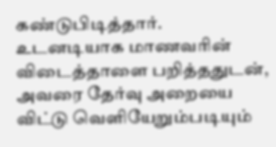கண்டுபிடித்தார். உடனடியாக மாணவரின் விடைத்தாளை பறித்ததுடன், அவரை தேர்வு அறையை விட்டு வெளியேறும்படியும்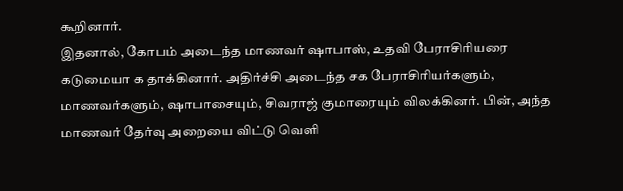கூறினார்.
இதனால், கோபம் அடைந்த மாணவர் ஷாபாஸ், உதவி பேராசிரியரை கடுமையா க தாக்கினார். அதிர்ச்சி அடைந்த சக பேராசிரியர்களும், மாணவர்களும், ஷாபாசையும், சிவராஜ் குமாரையும் விலக்கினர். பின், அந்த மாணவர் தேர்வு அறையை விட்டு வெளி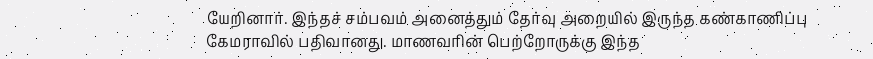யேறினார். இந்தச் சம்பவம் அனைத்தும் தேர்வு அறையில் இருந்த கண்காணிப்பு கேமராவில் பதிவானது. மாணவரின் பெற்றோருக்கு இந்த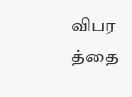விபர த்தை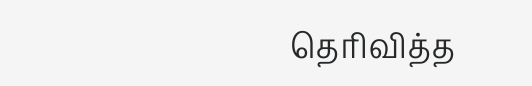தெரிவித்த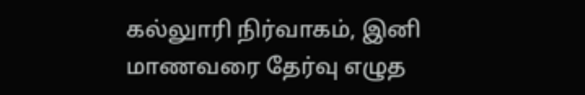கல்லுாரி நிர்வாகம், இனி மாணவரை தேர்வு எழுத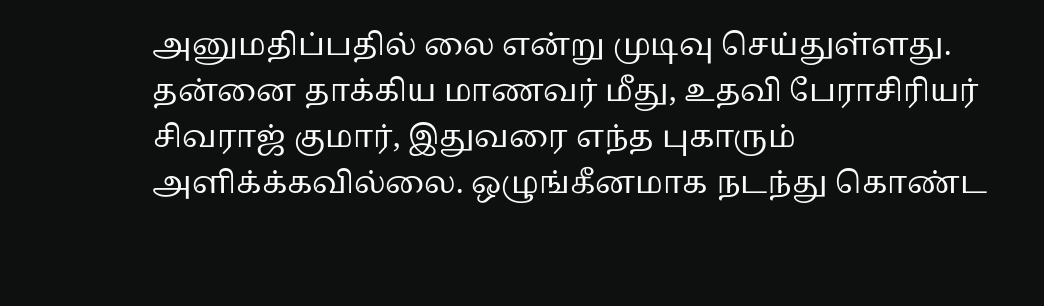அனுமதிப்பதில் லை என்று முடிவு செய்துள்ளது.
தன்னை தாக்கிய மாணவர் மீது, உதவி பேராசிரியர் சிவராஜ் குமார், இதுவரை எந்த புகாரும் அளிக்க்கவில்லை. ஒழுங்கீனமாக நடந்து கொண்ட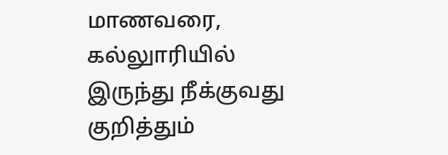மாணவரை, கல்லுாரியில் இருந்து நீக்குவது குறித்தும்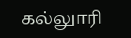கல்லுாரி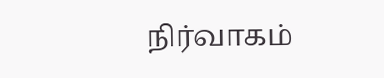நிர்வாகம்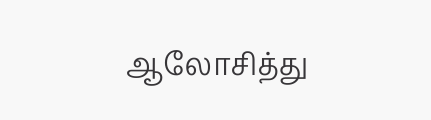ஆலோசித்து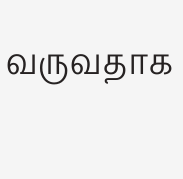வருவதாக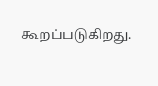கூறப்படுகிறது.